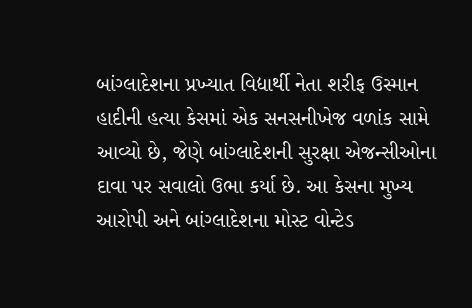બાંગ્લાદેશના પ્રખ્યાત વિદ્યાર્થી નેતા શરીફ ઉસ્માન હાદીની હત્યા કેસમાં એક સનસનીખેજ વળાંક સામે આવ્યો છે, જેણે બાંગ્લાદેશની સુરક્ષા એજન્સીઓના દાવા પર સવાલો ઉભા કર્યા છે. આ કેસના મુખ્ય આરોપી અને બાંગ્લાદેશના મોસ્ટ વોન્ટેડ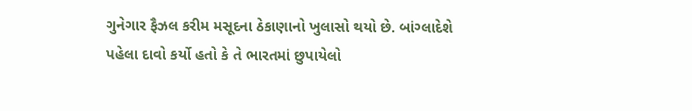ગુનેગાર ફૈઝલ કરીમ મસૂદના ઠેકાણાનો ખુલાસો થયો છે. બાંગ્લાદેશે પહેલા દાવો કર્યો હતો કે તે ભારતમાં છુપાયેલો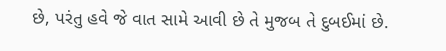છે, પરંતુ હવે જે વાત સામે આવી છે તે મુજબ તે દુબઈમાં છે.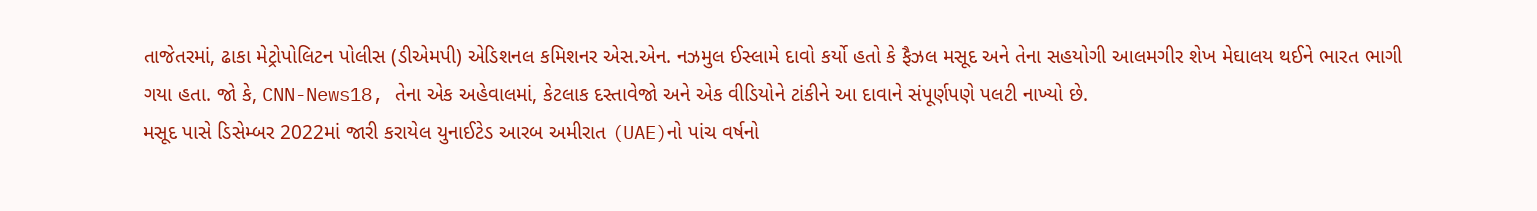તાજેતરમાં, ઢાકા મેટ્રોપોલિટન પોલીસ (ડીએમપી) એડિશનલ કમિશનર એસ.એન. નઝમુલ ઈસ્લામે દાવો કર્યો હતો કે ફૈઝલ મસૂદ અને તેના સહયોગી આલમગીર શેખ મેઘાલય થઈને ભારત ભાગી ગયા હતા. જો કે, CNN-News18, તેના એક અહેવાલમાં, કેટલાક દસ્તાવેજો અને એક વીડિયોને ટાંકીને આ દાવાને સંપૂર્ણપણે પલટી નાખ્યો છે.
મસૂદ પાસે ડિસેમ્બર 2022માં જારી કરાયેલ યુનાઈટેડ આરબ અમીરાત (UAE)નો પાંચ વર્ષનો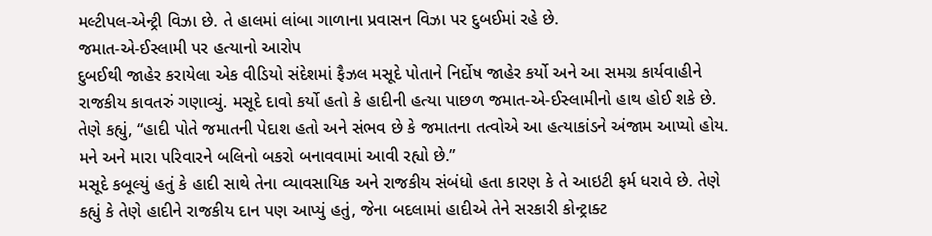મલ્ટીપલ-એન્ટ્રી વિઝા છે. તે હાલમાં લાંબા ગાળાના પ્રવાસન વિઝા પર દુબઈમાં રહે છે.
જમાત-એ-ઈસ્લામી પર હત્યાનો આરોપ
દુબઈથી જાહેર કરાયેલા એક વીડિયો સંદેશમાં ફૈઝલ મસૂદે પોતાને નિર્દોષ જાહેર કર્યો અને આ સમગ્ર કાર્યવાહીને રાજકીય કાવતરું ગણાવ્યું. મસૂદે દાવો કર્યો હતો કે હાદીની હત્યા પાછળ જમાત-એ-ઈસ્લામીનો હાથ હોઈ શકે છે. તેણે કહ્યું, “હાદી પોતે જમાતની પેદાશ હતો અને સંભવ છે કે જમાતના તત્વોએ આ હત્યાકાંડને અંજામ આપ્યો હોય. મને અને મારા પરિવારને બલિનો બકરો બનાવવામાં આવી રહ્યો છે.”
મસૂદે કબૂલ્યું હતું કે હાદી સાથે તેના વ્યાવસાયિક અને રાજકીય સંબંધો હતા કારણ કે તે આઇટી ફર્મ ધરાવે છે. તેણે કહ્યું કે તેણે હાદીને રાજકીય દાન પણ આપ્યું હતું, જેના બદલામાં હાદીએ તેને સરકારી કોન્ટ્રાક્ટ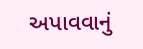અપાવવાનું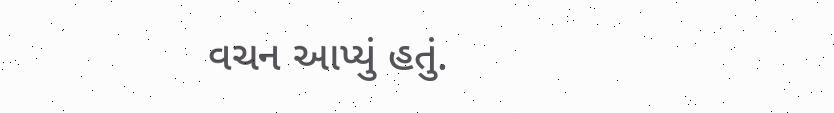વચન આપ્યું હતું.